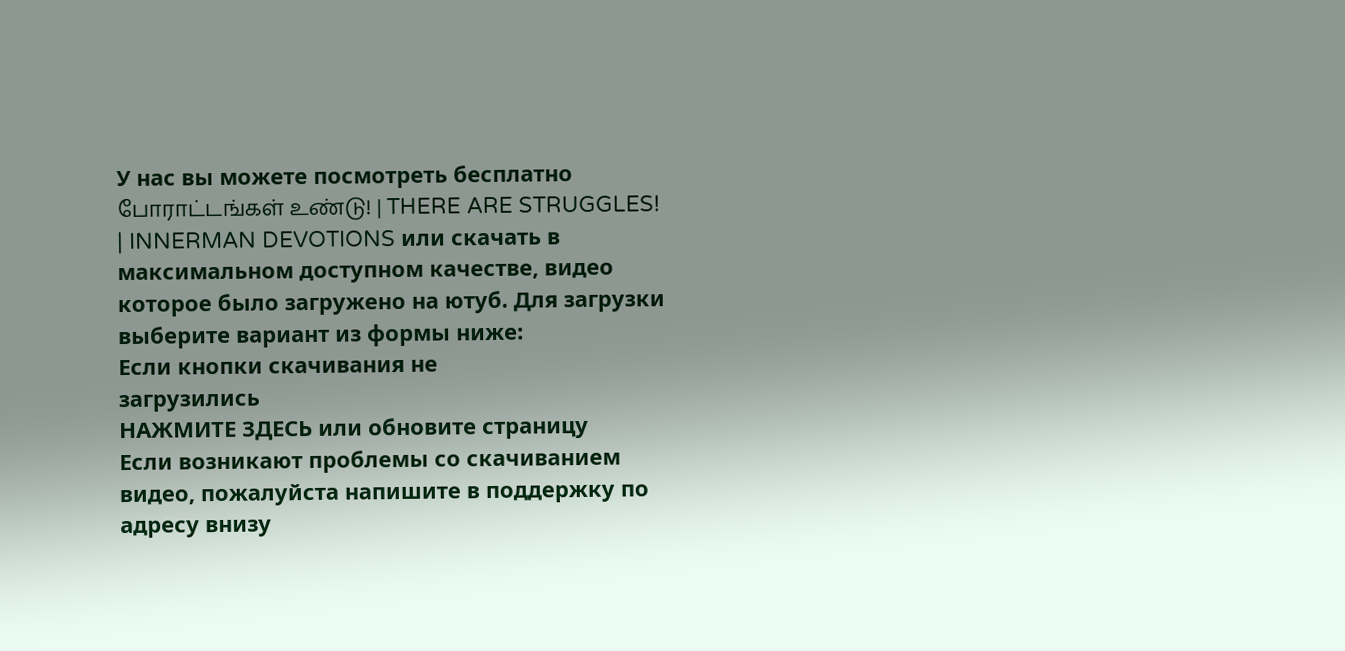У нас вы можете посмотреть бесплатно போராட்டங்கள் உண்டு! | THERE ARE STRUGGLES! | INNERMAN DEVOTIONS или скачать в максимальном доступном качестве, видео которое было загружено на ютуб. Для загрузки выберите вариант из формы ниже:
Если кнопки скачивания не
загрузились
НАЖМИТЕ ЗДЕСЬ или обновите страницу
Если возникают проблемы со скачиванием видео, пожалуйста напишите в поддержку по адресу внизу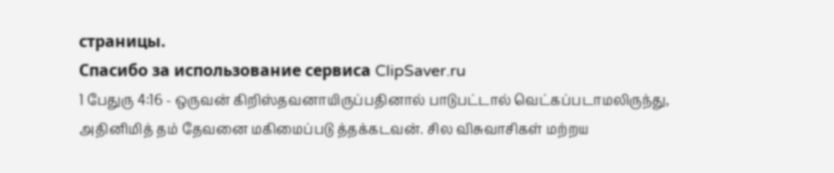страницы.
Спасибо за использование сервиса ClipSaver.ru
1 பேதுரு 4:16 - ஒருவன் கிறிஸ்தவனாயிருப்பதினால் பாடுபட்டால் வெட்கப்படாமலிருந்து, அதினிமித் தம் தேவனை மகிமைப்படு த்தக்கடவன். சில விசுவாசிகள் மற்றய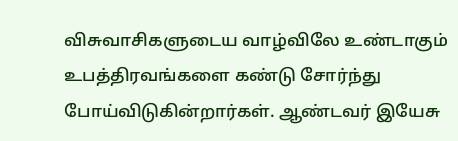விசுவாசிகளுடைய வாழ்விலே உண்டாகும் உபத்திரவங்களை கண்டு சோர்ந்து போய்விடுகின்றார்கள். ஆண்டவர் இயேசு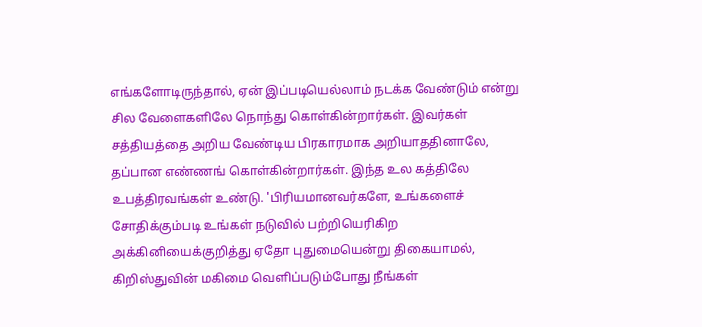எங்களோடிருந்தால், ஏன் இப்படியெல்லாம் நடக்க வேண்டும் என்று சில வேளைகளிலே நொந்து கொள்கின்றார்கள். இவர்கள் சத்தியத்தை அறிய வேண்டிய பிரகாரமாக அறியாததினாலே, தப்பான எண்ணங் கொள்கின்றார்கள். இந்த உல கத்திலே உபத்திரவங்கள் உண்டு. 'பிரியமானவர்களே, உங்களைச் சோதிக்கும்படி உங்கள் நடுவில் பற்றியெரிகிற அக்கினியைக்குறித்து ஏதோ புதுமையென்று திகையாமல், கிறிஸ்துவின் மகிமை வெளிப்படும்போது நீங்கள்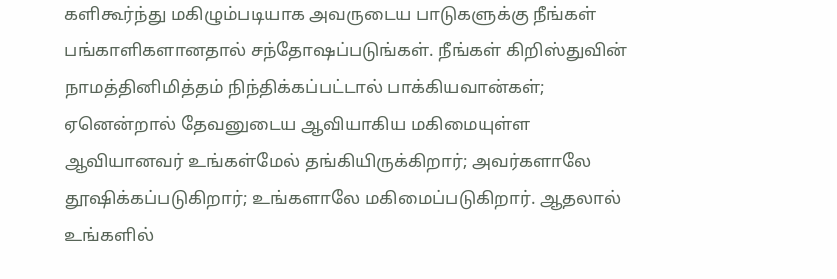களிகூர்ந்து மகிழும்படியாக அவருடைய பாடுகளுக்கு நீங்கள் பங்காளிகளானதால் சந்தோஷப்படுங்கள். நீங்கள் கிறிஸ்துவின் நாமத்தினிமித்தம் நிந்திக்கப்பட்டால் பாக்கியவான்கள்; ஏனென்றால் தேவனுடைய ஆவியாகிய மகிமையுள்ள ஆவியானவர் உங்கள்மேல் தங்கியிருக்கிறார்; அவர்களாலே தூஷிக்கப்படுகிறார்; உங்களாலே மகிமைப்படுகிறார். ஆதலால் உங்களில்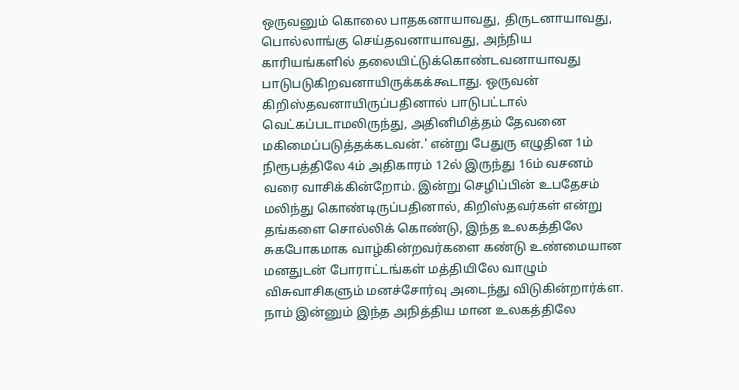ஒருவனும் கொலை பாதகனாயாவது, திருடனாயாவது, பொல்லாங்கு செய்தவனாயாவது, அந்நிய காரியங்களில் தலையிட்டுக்கொண்டவனாயாவது பாடுபடுகிறவனாயிருக்கக்கூடாது. ஒருவன் கிறிஸ்தவனாயிருப்பதினால் பாடுபட்டால் வெட்கப்படாமலிருந்து, அதினிமித்தம் தேவனை மகிமைப்படுத்தக்கடவன்.' என்று பேதுரு எழுதின 1ம் நிரூபத்திலே 4ம் அதிகாரம் 12ல் இருந்து 16ம் வசனம் வரை வாசிக்கின்றோம். இன்று செழிப்பின் உபதேசம் மலிந்து கொண்டிருப்பதினால், கிறிஸ்தவர்கள் என்று தங்களை சொல்லிக் கொண்டு, இந்த உலகத்திலே சுகபோகமாக வாழ்கின்றவர்களை கண்டு உண்மையான மனதுடன் போராட்டங்கள் மத்தியிலே வாழும் விசுவாசிகளும் மனச்சோர்வு அடைந்து விடுகின்றார்க்ள. நாம் இன்னும் இந்த அநித்திய மான உலகத்திலே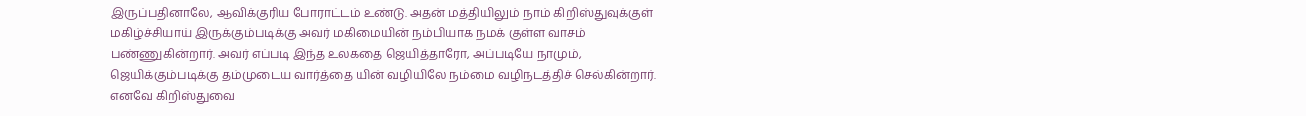இருப்பதினாலே, ஆவிக்குரிய போராட்டம் உண்டு. அதன் மத்தியிலும் நாம் கிறிஸ்துவுக்குள் மகிழ்ச்சியாய் இருக்கும்படிக்கு அவர் மகிமையின் நம்பியாக நமக் குள்ள வாசம் பண்ணுகின்றார். அவர் எப்படி இந்த உலகதை ஜெயித்தாரோ, அப்படியே நாமும், ஜெயிக்கும்படிக்கு தம்முடைய வார்த்தை யின் வழியிலே நம்மை வழிநடத்திச் செல்கின்றார். எனவே கிறிஸ்துவை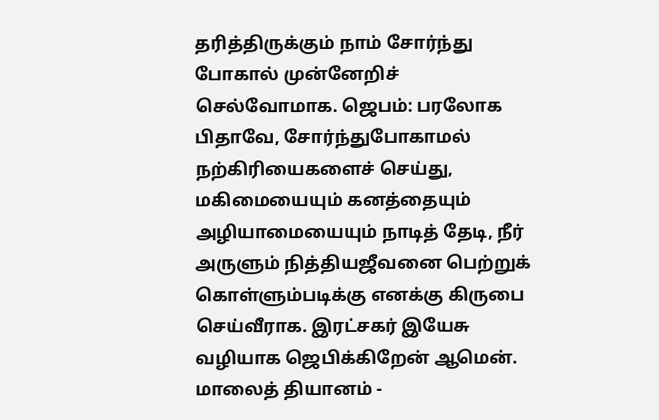தரித்திருக்கும் நாம் சோர்ந்து போகால் முன்னேறிச் செல்வோமாக. ஜெபம்: பரலோக பிதாவே, சோர்ந்துபோகாமல் நற்கிரியைகளைச் செய்து, மகிமையையும் கனத்தையும் அழியாமையையும் நாடித் தேடி, நீர் அருளும் நித்தியஜீவனை பெற்றுக் கொள்ளும்படிக்கு எனக்கு கிருபை செய்வீராக. இரட்சகர் இயேசு வழியாக ஜெபிக்கிறேன் ஆமென். மாலைத் தியானம் -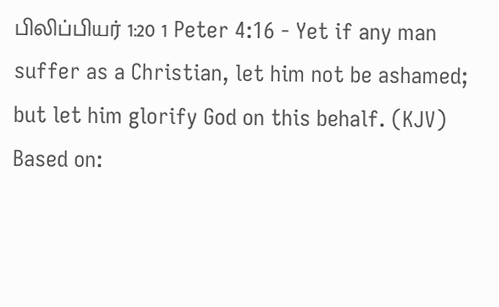பிலிப்பியர் 1:20 1 Peter 4:16 - Yet if any man suffer as a Christian, let him not be ashamed; but let him glorify God on this behalf. (KJV) Based on: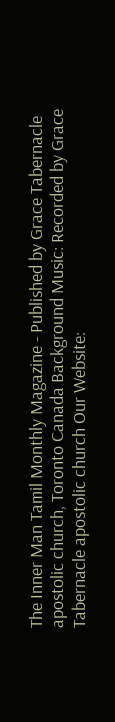The Inner Man Tamil Monthly Magazine - Published by Grace Tabernacle apostolic church, Toronto Canada Background Music: Recorded by Grace Tabernacle apostolic church Our Website: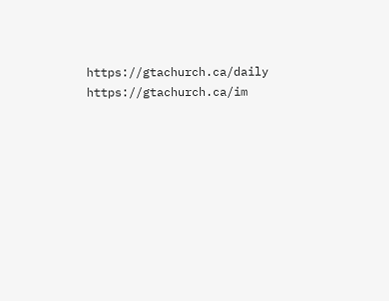https://gtachurch.ca/daily https://gtachurch.ca/im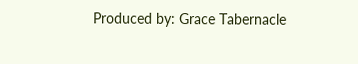Produced by: Grace Tabernacle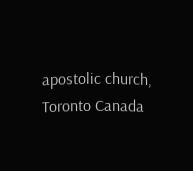apostolic church, Toronto Canada